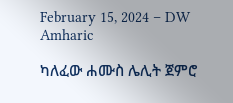February 15, 2024 – DW Amharic

ካለፈው ሐሙስ ሌሊት ጀምሮ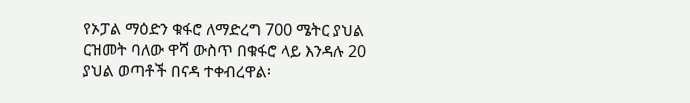የኦፓል ማዕድን ቁፋሮ ለማድረግ 700 ሜትር ያህል ርዝመት ባለው ዋሻ ውስጥ በቁፋሮ ላይ እንዳሉ 20 ያህል ወጣቶች በናዳ ተቀብረዋል፡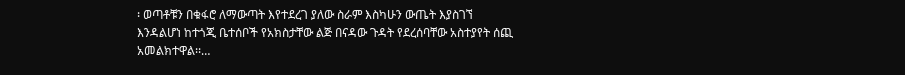፡ ወጣቶቹን በቁፋሮ ለማውጣት እየተደረገ ያለው ስራም እስካሁን ውጤት እያስገኘ እንዳልሆነ ከተጎጂ ቤተሰቦች የአክስታቸው ልጅ በናዳው ጉዳት የደረሰባቸው አስተያየት ሰጪ አመልክተዋል፡፡…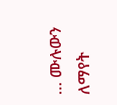… ሙሉውን ለማየት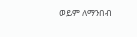ወይም ለማንበብ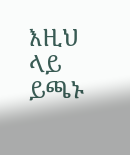እዚህ ላይ ይጫኑ